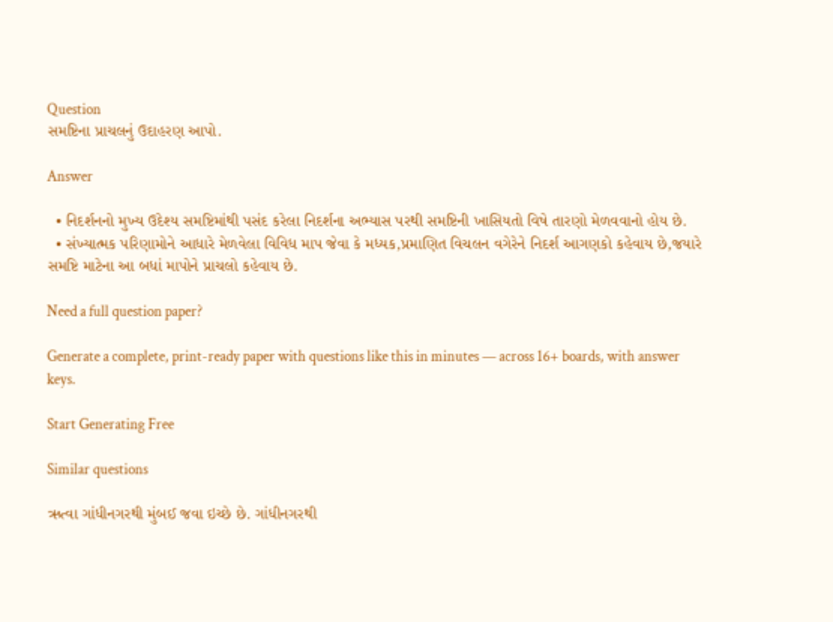Question
સમષ્ટિના પ્રાચલનું ઉદાહરણ આપો.

Answer

  • નિદર્શનનો મુખ્ય ઉદેશ્ય સમષ્ટિમાંથી પસંદ કરેલા નિદર્શના અભ્યાસ પરથી સમષ્ટિની ખાસિયતો વિષે તારણો મેળવવાનો હોય છે.
  • સંખ્યાત્મક પરિણામોને આધારે મેળવેલા વિવિધ માપ જેવા કે મધ્યક,પ્રમાણિત વિચલન વગેરેને નિદર્શ આગણકો કહેવાય છે,જયારે સમષ્ટિ માટેના આ બધાં માપોને પ્રાચલો કહેવાય છે.

Need a full question paper?

Generate a complete, print-ready paper with questions like this in minutes — across 16+ boards, with answer keys.

Start Generating Free

Similar questions

ઋત્વા ગાંધીનગરથી મુંબઈ જવા ઇચ્છે છે. ગાંધીનગરથી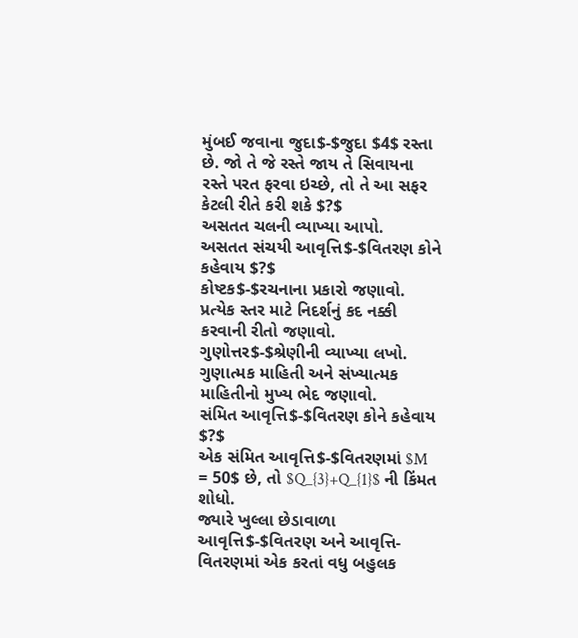મુંબઈ જવાના જુદા$-$જુદા $4$ રસ્તા છે. જો તે જે રસ્તે જાય તે સિવાયના રસ્તે પરત ફરવા ઇચ્છે, તો તે આ સફર કેટલી રીતે કરી શકે $?$
અસતત ચલની વ્યાખ્યા આપો.
અસતત સંચયી આવૃત્તિ$-$વિતરણ કોને કહેવાય $?$
કોષ્ટક$-$રચનાના પ્રકારો જણાવો.
પ્રત્યેક સ્તર માટે નિદર્શનું કદ નક્કી કરવાની રીતો જણાવો.
ગુણોત્તર$-$શ્રેણીની વ્યાખ્યા લખો.
ગુણાત્મક માહિતી અને સંખ્યાત્મક માહિતીનો મુખ્ય ભેદ જણાવો.
સંમિત આવૃત્તિ$-$વિતરણ કોને કહેવાય $?$
એક સંમિત આવૃત્તિ$-$વિતરણમાં $M = 50$ છે, તો $Q_{3}+Q_{1}$ ની કિંમત શોધો.
જ્યારે ખુલ્લા છેડાવાળા આવૃત્તિ$-$વિતરણ અને આવૃત્તિ-વિતરણમાં એક કરતાં વધુ બહુલક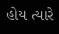હોય ત્યારે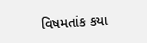વિષમતાંક કયા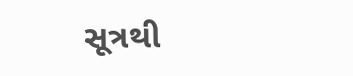સૂત્રથી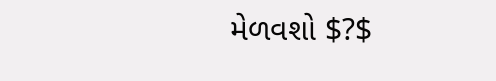મેળવશો $?$